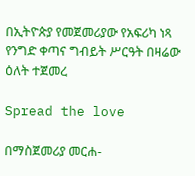በኢትዮጵያ የመጀመሪያው የአፍሪካ ነጻ የንግድ ቀጣና ግብይት ሥርዓት በዛሬው ዕለት ተጀመረ

Spread the love

በማስጀመሪያ መርሐ-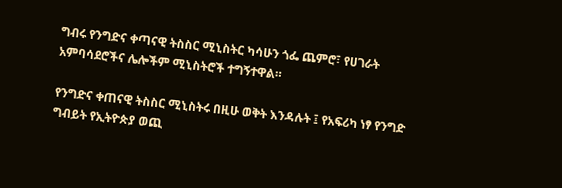ግብሩ የንግድና ቀጣናዊ ትስስር ሚኒስትር ካሳሁን ጎፌ ጨምሮ፣ የሀገራት አምባሳደሮችና ሌሎችም ሚኒስትሮች ተግኝተዋል።

የንግድና ቀጠናዊ ትስስር ሚኒስትሩ በዚሁ ወቅት እንዳሉት ፤ የአፍሪካ ነፃ የንግድ ግብይት የኢትዮጵያ ወጪ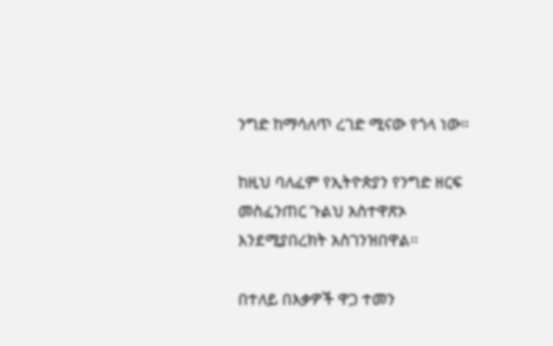ንግድ ከማሳለጥ ረገድ ሚናው የጎላ ነው።

ከዚህ ባለፈም የኢትዮጵያን የንግድ ዘርፍ መስፈንጠር ጉልህ አስተዋጽኦ እንደሚያበረክት አስገንዝበዋል፡፡

በተለይ በእቃዎች ዋጋ ተመን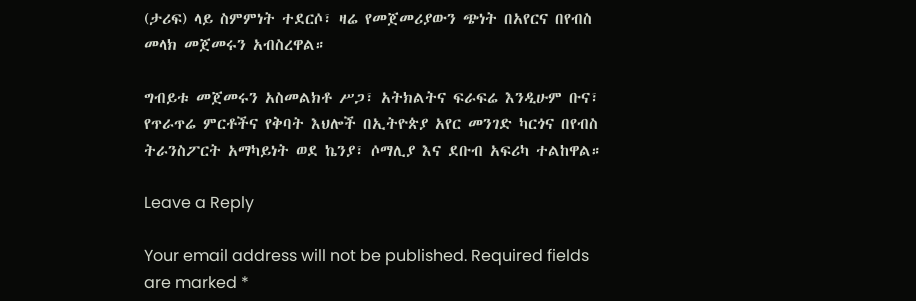(ታሪፍ) ላይ ስምምነት ተደርሶ፣ ዛሬ የመጀመሪያውን ጭነት በአየርና በየብስ መላክ መጀመሩን አብስረዋል።

ግብይቱ መጀመሩን አስመልክቶ ሥጋ፣ አትክልትና ፍራፍሬ እንዲሁም ቡና፣ የጥራጥሬ ምርቶችና የቅባት እህሎች በኢትዮጵያ አየር መንገድ ካርጎና በየብስ ትራንስፖርት አማካይነት ወደ ኬንያ፣ ሶማሊያ እና ደቡብ አፍሪካ ተልከዋል።

Leave a Reply

Your email address will not be published. Required fields are marked *